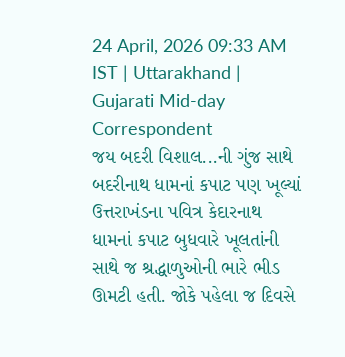24 April, 2026 09:33 AM IST | Uttarakhand | Gujarati Mid-day Correspondent
જય બદરી વિશાલ...ની ગુંજ સાથે બદરીનાથ ધામનાં કપાટ પણ ખૂલ્યાં
ઉત્તરાખંડના પવિત્ર કેદારનાથ ધામનાં કપાટ બુધવારે ખૂલતાંની સાથે જ શ્રદ્ધાળુઓની ભારે ભીડ ઊમટી હતી. જોકે પહેલા જ દિવસે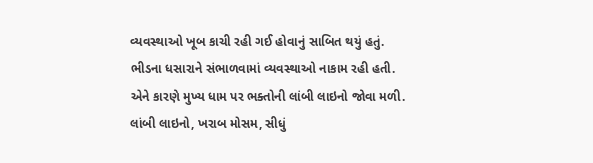વ્યવસ્થાઓ ખૂબ કાચી રહી ગઈ હોવાનું સાબિત થયું હતું. ભીડના ધસારાને સંભાળવામાં વ્યવસ્થાઓ નાકામ રહી હતી. એને કારણે મુખ્ય ધામ પર ભક્તોની લાંબી લાઇનો જોવા મળી. લાંબી લાઇનો, ખરાબ મોસમ, સીધું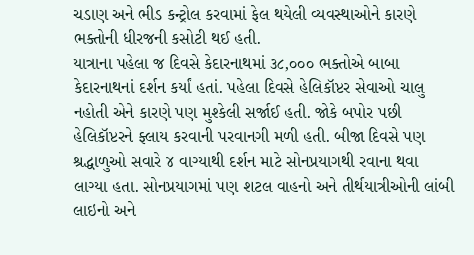ચડાણ અને ભીડ કન્ટ્રોલ કરવામાં ફેલ થયેલી વ્યવસ્થાઓને કારણે ભક્તોની ધીરજની કસોટી થઈ હતી.
યાત્રાના પહેલા જ દિવસે કેદારનાથમાં ૩૮,૦૦૦ ભક્તોએ બાબા કેદારનાથનાં દર્શન કર્યાં હતાં. પહેલા દિવસે હેલિકૉપ્ટર સેવાઓ ચાલુ નહોતી એને કારણે પણ મુશ્કેલી સર્જાઈ હતી. જોકે બપોર પછી હેલિકૉપ્ટરને ફ્લાય કરવાની પરવાનગી મળી હતી. બીજા દિવસે પણ શ્રદ્ધાળુઓ સવારે ૪ વાગ્યાથી દર્શન માટે સોનપ્રયાગથી રવાના થવા લાગ્યા હતા. સોનપ્રયાગમાં પણ શટલ વાહનો અને તીર્થયાત્રીઓની લાંબી લાઇનો અને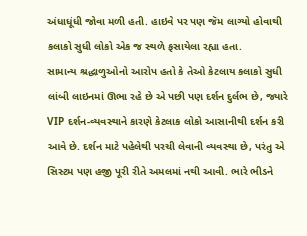અંધાધૂંધી જોવા મળી હતી. હાઇવે પર પણ જૅમ લાગ્યો હોવાથી કલાકો સુધી લોકો એક જ સ્થળે ફસાયેલા રહ્યા હતા.
સામાન્ય શ્રદ્ધાળુઓનો આરોપ હતો કે તેઓ કેટલાય કલાકો સુધી લાંબી લાઇનમાં ઊભા રહે છે એ પછી પણ દર્શન દુર્લભ છે, જ્યારે VIP દર્શન-વ્યવસ્થાને કારણે કેટલાક લોકો આસાનીથી દર્શન કરી આવે છે. દર્શન માટે પહેલેથી પરચી લેવાની વ્યવસ્થા છે, પરંતુ એ સિસ્ટમ પણ હજી પૂરી રીતે અમલમાં નથી આવી. ભારે ભીડને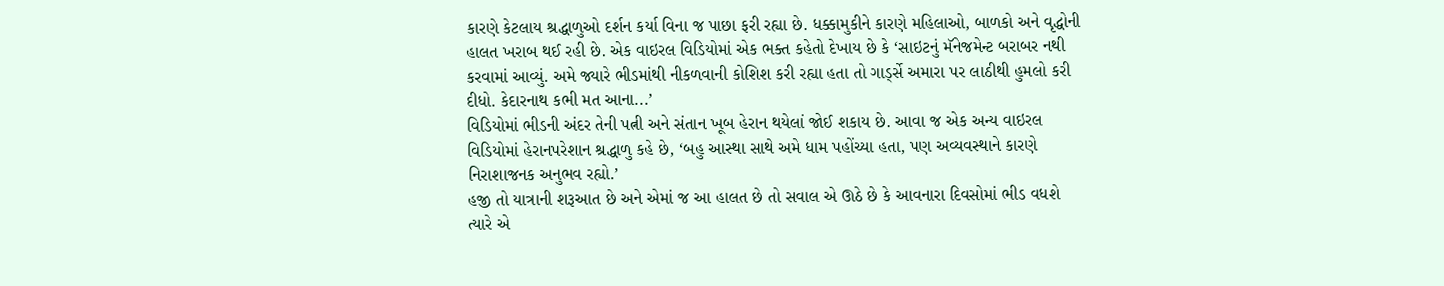કારણે કેટલાય શ્રદ્ધાળુઓ દર્શન કર્યા વિના જ પાછા ફરી રહ્યા છે. ધક્કામુકીને કારણે મહિલાઓ, બાળકો અને વૃદ્ધોની હાલત ખરાબ થઈ રહી છે. એક વાઇરલ વિડિયોમાં એક ભક્ત કહેતો દેખાય છે કે ‘સાઇટનું મૅનેજમેન્ટ બરાબર નથી કરવામાં આવ્યું. અમે જ્યારે ભીડમાંથી નીકળવાની કોશિશ કરી રહ્યા હતા તો ગાર્ડ્સે અમારા પર લાઠીથી હુમલો કરી દીધો. કેદારનાથ કભી મત આના...’
વિડિયોમાં ભીડની અંદર તેની પત્ની અને સંતાન ખૂબ હેરાન થયેલાં જોઈ શકાય છે. આવા જ એક અન્ય વાઇરલ વિડિયોમાં હેરાનપરેશાન શ્રદ્ધાળુ કહે છે, ‘બહુ આસ્થા સાથે અમે ધામ પહોંચ્યા હતા, પણ અવ્યવસ્થાને કારણે નિરાશાજનક અનુભવ રહ્યો.’
હજી તો યાત્રાની શરૂઆત છે અને એમાં જ આ હાલત છે તો સવાલ એ ઊઠે છે કે આવનારા દિવસોમાં ભીડ વધશે ત્યારે એ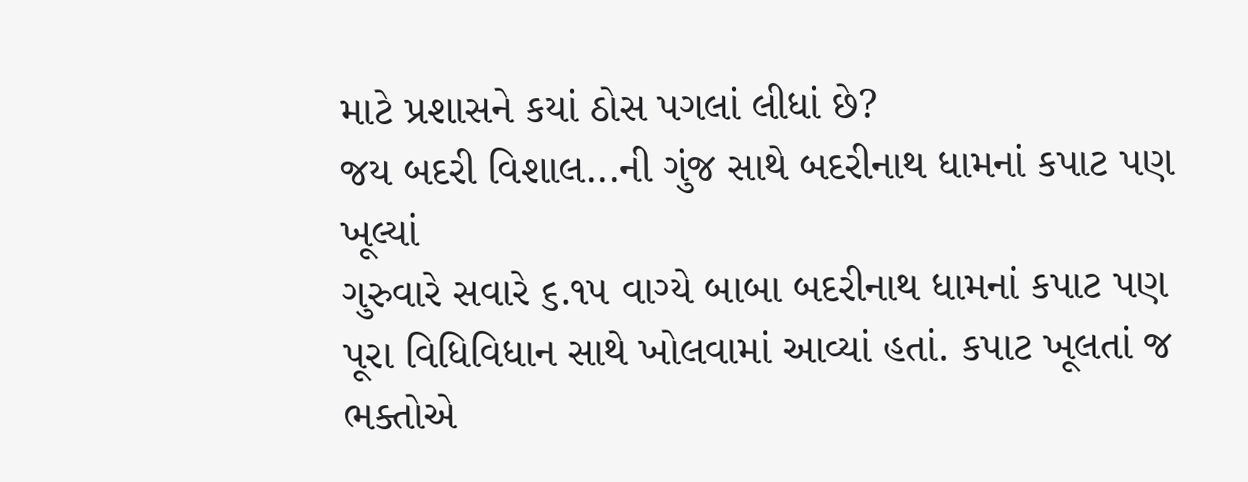માટે પ્રશાસને કયાં ઠોસ પગલાં લીધાં છે?
જય બદરી વિશાલ...ની ગુંજ સાથે બદરીનાથ ધામનાં કપાટ પણ ખૂલ્યાં
ગુરુવારે સવારે ૬.૧૫ વાગ્યે બાબા બદરીનાથ ધામનાં કપાટ પણ પૂરા વિધિવિધાન સાથે ખોલવામાં આવ્યાં હતાં. કપાટ ખૂલતાં જ ભક્તોએ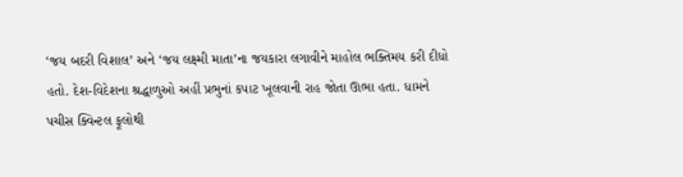‘જય બદરી વિશાલ’ અને ‘જય લક્ષ્મી માતા’ના જયકારા લગાવીને માહોલ ભક્તિમય કરી દીધો હતો. દેશ-વિદેશના શ્રદ્ધાળુઓ અહીં પ્રભુનાં કપાટ ખૂલવાની રાહ જોતા ઊભા હતા. ધામને પચીસ ક્વિન્ટલ ફૂલોથી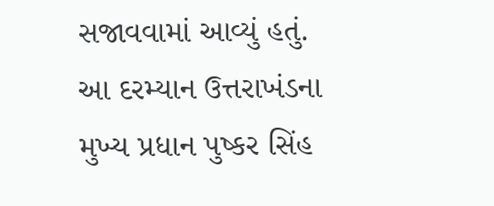સજાવવામાં આવ્યું હતું. આ દરમ્યાન ઉત્તરાખંડના મુખ્ય પ્રધાન પુષ્કર સિંહ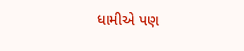ધામીએ પણ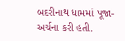બદરીનાથ ધામમાં પૂજા-અર્ચના કરી હતી.